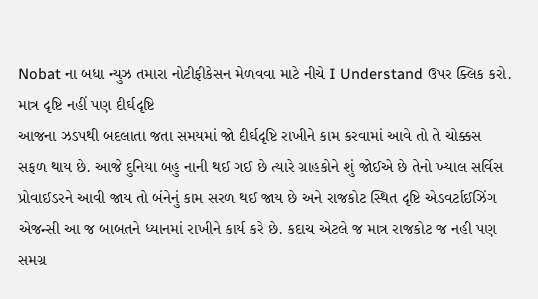Nobat ના બધા ન્યુઝ તમારા નોટીફીકેસન મેળવવા માટે નીચે I Understand ઉપર ક્લિક કરો.
માત્ર દૃષ્ટિ નહીં પણ દીર્ઘદૃષ્ટિ
આજના ઝડપથી બદલાતા જતા સમયમાં જો દીર્ઘદૃષ્ટિ રાખીને કામ કરવામાં આવે તો તે ચોક્કસ સફળ થાય છે. આજે દુનિયા બહુ નાની થઈ ગઈ છે ત્યારે ગ્રાહકોને શું જોઈએ છે તેનો ખ્યાલ સર્વિસ પ્રોવાઈડરને આવી જાય તો બંનેનું કામ સરળ થઈ જાય છે અને રાજકોટ સ્થિત દૃષ્ટિ એડવર્ટાઈઝિંગ એજન્સી આ જ બાબતને ધ્યાનમાં રાખીને કાર્ય કરે છે. કદાચ એટલે જ માત્ર રાજકોટ જ નહી પણ સમગ્ર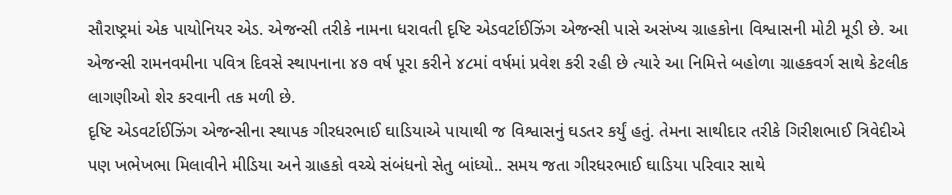સૌરાષ્ટ્રમાં એક પાયોનિયર એડ. એજન્સી તરીકે નામના ધરાવતી દૃષ્ટિ એડવર્ટાઈઝિંગ એજન્સી પાસે અસંખ્ય ગ્રાહકોના વિશ્વાસની મોટી મૂડી છે. આ એજન્સી રામનવમીના પવિત્ર દિવસે સ્થાપનાના ૪૭ વર્ષ પૂરા કરીને ૪૮માં વર્ષમાં પ્રવેશ કરી રહી છે ત્યારે આ નિમિત્તે બહોળા ગ્રાહકવર્ગ સાથે કેટલીક લાગણીઓ શેર કરવાની તક મળી છે.
દૃષ્ટિ એડવર્ટાઈઝિંગ એજન્સીના સ્થાપક ગીરધરભાઈ ઘાડિયાએ પાયાથી જ વિશ્વાસનું ઘડતર કર્યું હતું. તેમના સાથીદાર તરીકે ગિરીશભાઈ ત્રિવેદીએ પણ ખભેખભા મિલાવીને મીડિયા અને ગ્રાહકો વચ્ચે સંબંધનો સેતુ બાંધ્યો.. સમય જતા ગીરધરભાઈ ઘાડિયા પરિવાર સાથે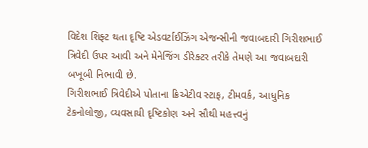વિદેશ શિફ્ટ થતા દૃષ્ટિ એડવર્ટાઈઝિંગ એજન્સીની જવાબદારી ગિરીશભાઈ ત્રિવેદી ઉપર આવી અને મેનેજિંગ ડીરેક્ટર તરીકે તેમણે આ જવાબદારી બખૂબી નિભાવી છે.
ગિરીશભાઈ ત્રિવેદીએ પોતાના ક્રિએટીવ સ્ટાફ, ટીમવર્ક, આધુનિક ટેકનોલોજી, વ્યવસાયી દૃષ્ટિકોણ અને સૌથી મહત્ત્વનું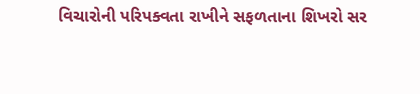વિચારોની પરિપક્વતા રાખીને સફળતાના શિખરો સર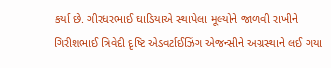કર્યા છે. ગીરધરભાઈ ઘાડિયાએ સ્થાપેલા મૂલ્યોને જાળવી રાખીને ગિરીશભાઈ ત્રિવેદી દૃષ્ટિ એડવર્ટાઈઝિંગ એજન્સીને અગ્રસ્થાને લઈ ગયા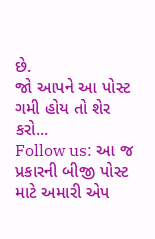છે.
જો આપને આ પોસ્ટ ગમી હોય તો શેર કરો...
Follow us: આ જ પ્રકારની બીજી પોસ્ટ માટે અમારી એપ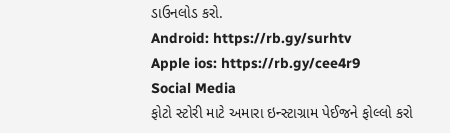ડાઉનલોડ કરો.
Android: https://rb.gy/surhtv
Apple ios: https://rb.gy/cee4r9
Social Media
ફોટો સ્ટોરી માટે અમારા ઇન્સ્ટાગ્રામ પેઈજને ફોલ્લો કરો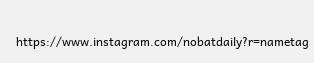https://www.instagram.com/nobatdaily?r=nametag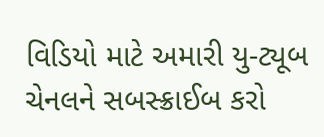વિડિયો માટે અમારી યુ-ટ્યૂબ ચેનલને સબસ્ક્રાઈબ કરો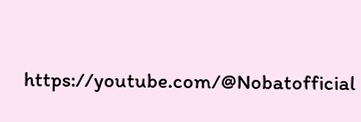https://youtube.com/@Nobatofficial